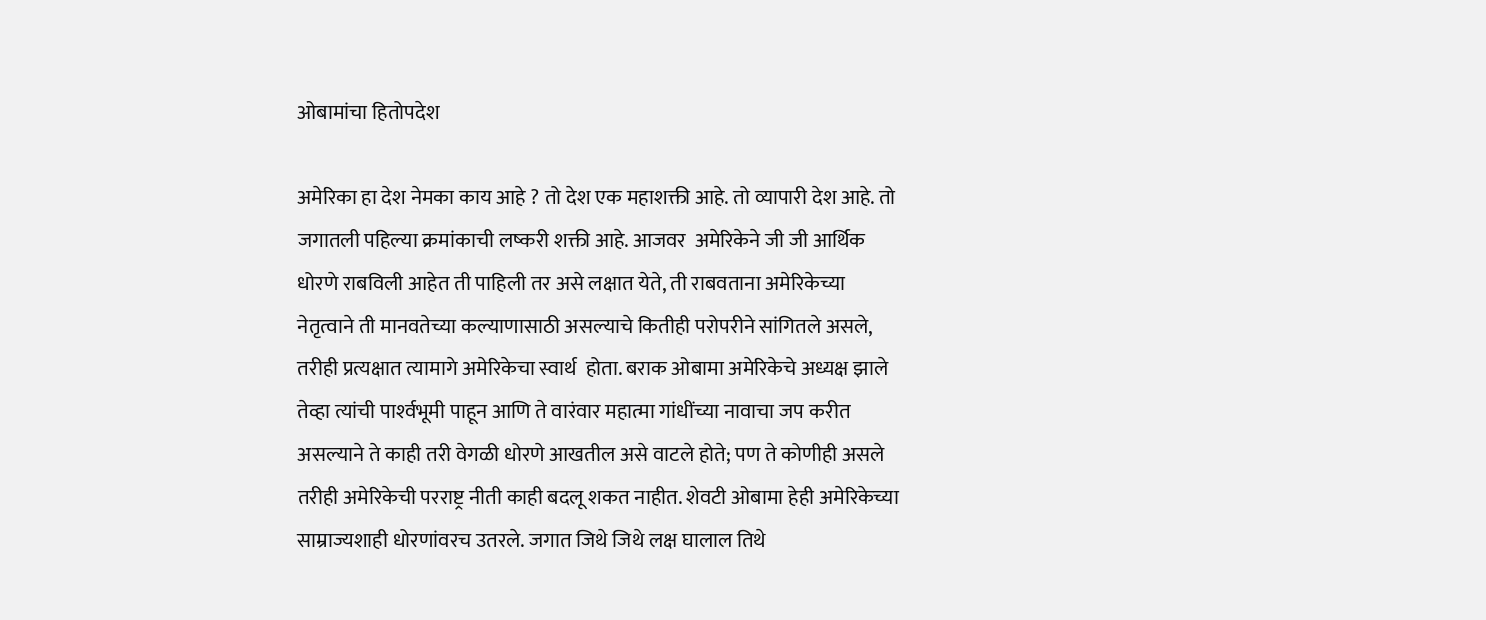ओबामांचा हितोपदेश

अमेरिका हा देश नेमका काय आहे ? तो देश एक महाशक्ती आहे. तो व्यापारी देश आहे. तो जगातली पहिल्या क्रमांकाची लष्करी शक्ती आहे. आजवर  अमेरिकेने जी जी आर्थिक धोरणे राबविली आहेत ती पाहिली तर असे लक्षात येते, ती राबवताना अमेरिकेच्या नेतृत्वाने ती मानवतेच्या कल्याणासाठी असल्याचे कितीही परोपरीने सांगितले असले, तरीही प्रत्यक्षात त्यामागे अमेरिकेचा स्वार्थ  होता. बराक ओबामा अमेरिकेचे अध्यक्ष झाले तेव्हा त्यांची पार्श्‍वभूमी पाहून आणि ते वारंवार महात्मा गांधींच्या नावाचा जप करीत असल्याने ते काही तरी वेगळी धोरणे आखतील असे वाटले होते; पण ते कोणीही असले तरीही अमेरिकेची परराष्ट्र नीती काही बदलू शकत नाहीत. शेवटी ओबामा हेही अमेरिकेच्या साम्राज्यशाही धोरणांवरच उतरले. जगात जिथे जिथे लक्ष घालाल तिथे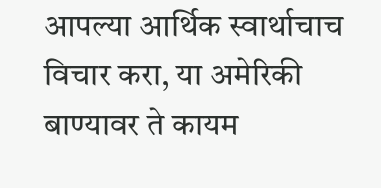आपल्या आर्थिक स्वार्थाचाच विचार करा, या अमेरिकी बाण्यावर ते कायम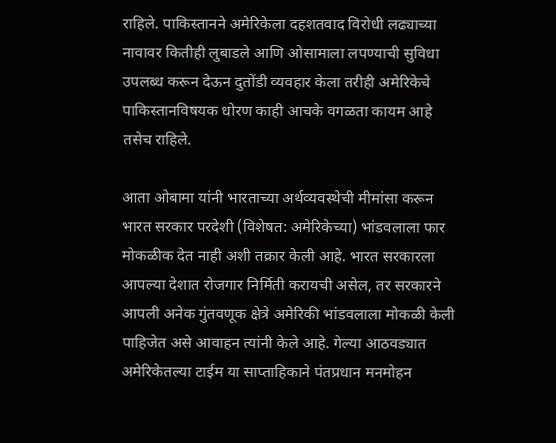राहिले. पाकिस्तानने अमेरिकेला दहशतवाद विरोधी लढ्याच्या नावावर कितीही लुबाडले आणि ओसामाला लपण्याची सुविधा उपलब्ध करून देऊन दुतोंडी व्यवहार केला तरीही अमेरिकेचे पाकिस्तानविषयक धोरण काही आचके वगळता कायम आहे तसेच राहिले.

आता ओबामा यांनी भारताच्या अर्थव्यवस्थेची मीमांसा करून भारत सरकार परदेशी (विशेषत: अमेरिकेच्या) भांडवलाला फार मोकळीक देत नाही अशी तक्रार केली आहे. भारत सरकारला आपल्या देशात रोजगार निर्मिती करायची असेल, तर सरकारने आपली अनेक गुंतवणूक क्षेत्रे अमेरिकी भांडवलाला मोकळी केली पाहिजेत असे आवाहन त्यांनी केले आहे. गेल्या आठवड्यात अमेरिकेतल्या टाईम या साप्ताहिकाने पंतप्रधान मनमोहन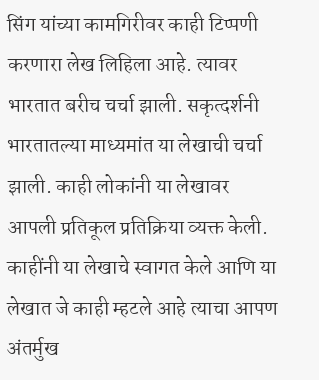सिंग यांच्या कामगिरीवर काही टिप्पणी करणारा लेख लिहिला आहे. त्यावर भारतात बरीच चर्चा झाली. सकृत्दर्शनी भारतातल्या माध्यमांत या लेखाची चर्चा झाली. काही लोकांनी या लेखावर आपली प्रतिकूल प्रतिक्रिया व्यक्त केली. काहींनी या लेखाचे स्वागत केले आणि या लेखात जे काही म्हटले आहे त्याचा आपण अंतर्मुख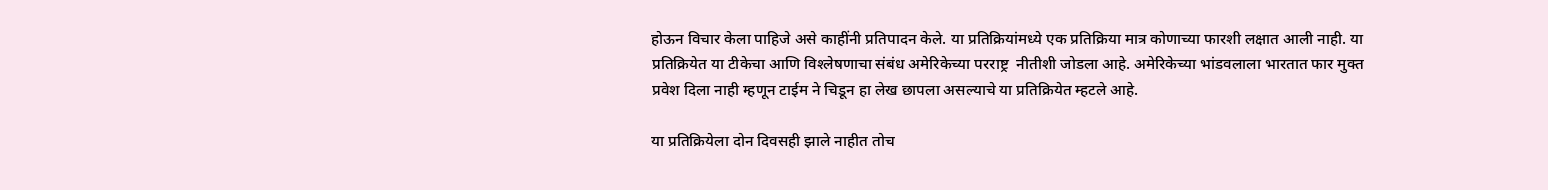होऊन विचार केला पाहिजे असे काहींनी प्रतिपादन केले. या प्रतिक्रियांमध्ये एक प्रतिक्रिया मात्र कोणाच्या फारशी लक्षात आली नाही. या प्रतिक्रियेत या टीकेचा आणि विश्‍लेषणाचा संबंध अमेरिकेच्या परराष्ट्र  नीतीशी जोडला आहे. अमेरिकेच्या भांडवलाला भारतात फार मुक्त  प्रवेश दिला नाही म्हणून टाईम ने चिडून हा लेख छापला असल्याचे या प्रतिक्रियेत म्हटले आहे.

या प्रतिक्रियेला दोन दिवसही झाले नाहीत तोच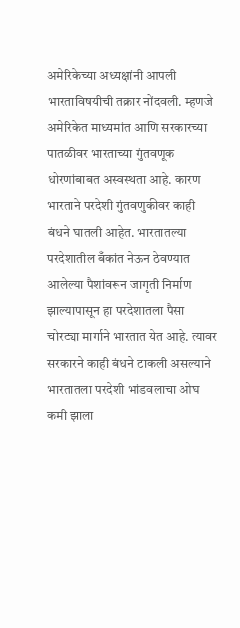अमेरिकेच्या अध्यक्षांनी आपली भारताविषयीची तक्रार नोंदवली. म्हणजे अमेरिकेत माध्यमांत आणि सरकारच्या पातळीवर भारताच्या गुंतवणूक धोरणांबाबत अस्वस्थता आहे. कारण भारताने परदेशी गुंतवणुकीवर काही बंधने घातली आहेत. भारतातल्या परदेशातील बँकांत नेऊन ठेवण्यात आलेल्या पैशांवरून जागृती निर्माण झाल्यापासून हा परदेशातला पैसा चोरट्या मार्गाने भारतात येत आहे. त्यावर सरकारने काही बंधने टाकली असल्याने भारतातला परदेशी भांडवलाचा ओघ कमी झाला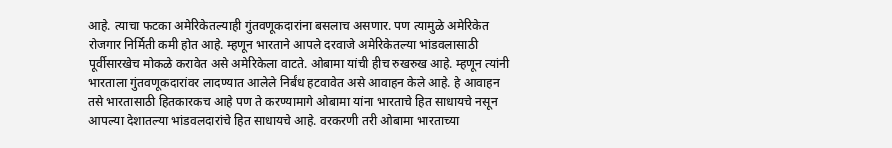आहे. त्याचा फटका अमेरिकेतल्याही गुंतवणूकदारांना बसलाच असणार. पण त्यामुळे अमेरिकेत रोजगार निर्मिती कमी होत आहे. म्हणून भारताने आपले दरवाजे अमेरिकेतल्या भांडवलासाठी पूर्वीसारखेच मोकळे करावेत असे अमेरिकेला वाटते. ओबामा यांची हीच रुखरुख आहे. म्हणून त्यांनी भारताला गुंतवणूकदारांवर लादण्यात आलेले निर्बंध हटवावेत असे आवाहन केले आहे. हे आवाहन तसे भारतासाठी हितकारकच आहे पण ते करण्यामागे ओबामा यांना भारताचे हित साधायचे नसून आपल्या देशातल्या भांडवलदारांचे हित साधायचे आहे. वरकरणी तरी ओबामा भारताच्या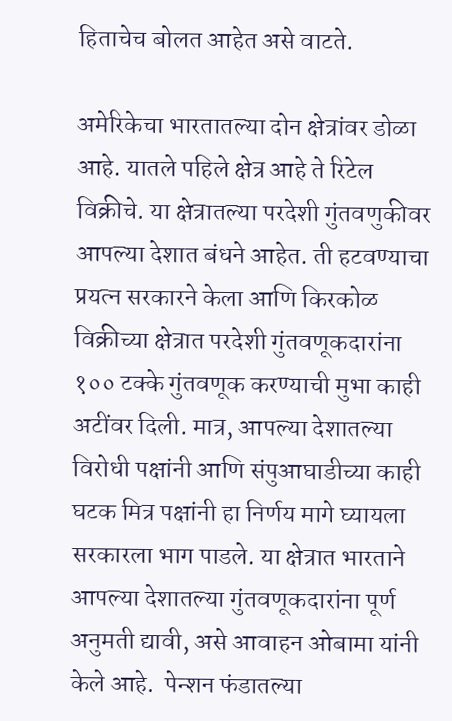हिताचेच बोलत आहेत असे वाटते.

अमेरिकेचा भारतातल्या दोन क्षेत्रांवर डोळा आहे. यातले पहिले क्षेत्र आहे ते रिटेल विक्रीचे. या क्षेत्रातल्या परदेशी गुंतवणुकीवर आपल्या देशात बंधने आहेत. ती हटवण्याचा प्रयत्न सरकारने केला आणि किरकोळ विक्रीच्या क्षेत्रात परदेशी गुंतवणूकदारांना १०० टक्के गुंतवणूक करण्याची मुभा काही अटींवर दिली. मात्र, आपल्या देशातल्या विरोधी पक्षांनी आणि संपुआघाडीच्या काही घटक मित्र पक्षांनी हा निर्णय मागे घ्यायला सरकारला भाग पाडले. या क्षेत्रात भारताने आपल्या देशातल्या गुंतवणूकदारांना पूर्ण अनुमती द्यावी, असे आवाहन ओबामा यांनी केले आहे.  पेन्शन फंडातल्या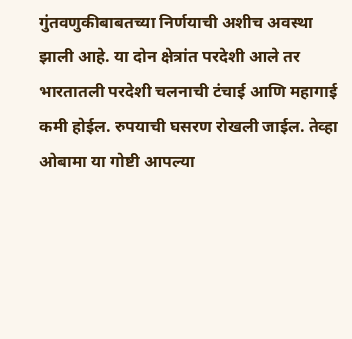गुंतवणुकीबाबतच्या निर्णयाची अशीच अवस्था झाली आहे. या दोन क्षेत्रांत परदेशी आले तर भारतातली परदेशी चलनाची टंचाई आणि महागाई कमी होईल. रुपयाची घसरण रोखली जाईल. तेव्हा ओबामा या गोष्टी आपल्या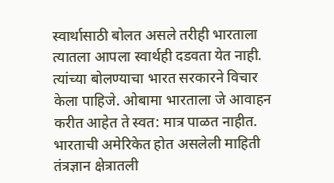स्वार्थासाठी बोलत असले तरीही भारताला त्यातला आपला स्वार्थही दडवता येत नाही. त्यांच्या बोलण्याचा भारत सरकारने विचार केला पाहिजे. ओबामा भारताला जे आवाहन करीत आहेत ते स्वत: मात्र पाळत नाहीत. भारताची अमेरिकेत होत असलेली माहिती तंत्रज्ञान क्षेत्रातली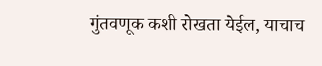गुंतवणूक कशी रोखता येईल, याचाच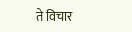ते विचार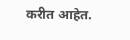करीत आहेत.